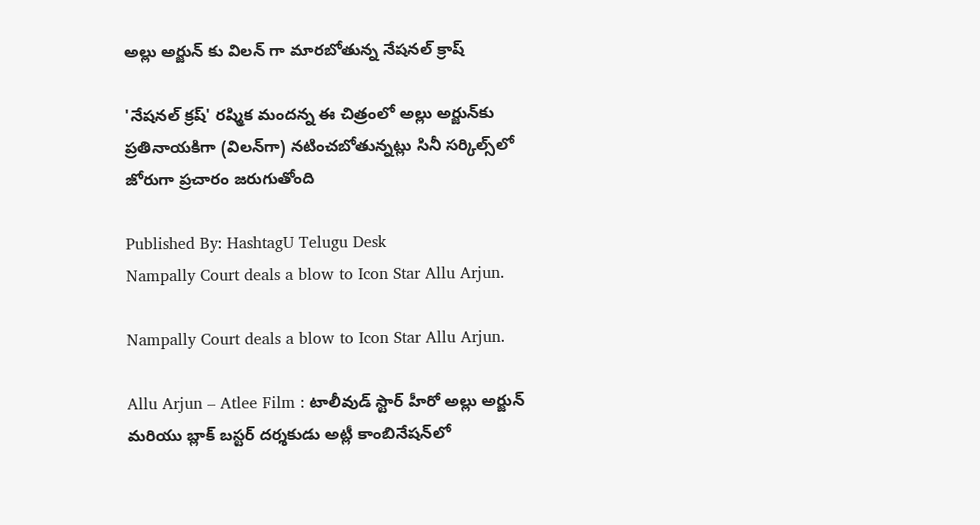అల్లు అర్జున్ కు విలన్ గా మారబోతున్న నేషనల్ క్రాష్

'నేషనల్ క్రష్' రష్మిక మందన్న ఈ చిత్రంలో అల్లు అర్జున్‌కు ప్రతినాయకిగా (విలన్‌గా) నటించబోతున్నట్లు సినీ సర్కిల్స్‌లో జోరుగా ప్రచారం జరుగుతోంది

Published By: HashtagU Telugu Desk
Nampally Court deals a blow to Icon Star Allu Arjun.

Nampally Court deals a blow to Icon Star Allu Arjun.

Allu Arjun – Atlee Film : టాలీవుడ్ స్టార్ హీరో అల్లు అర్జున్ మరియు బ్లాక్ బస్టర్ దర్శకుడు అట్లీ కాంబినేషన్‌లో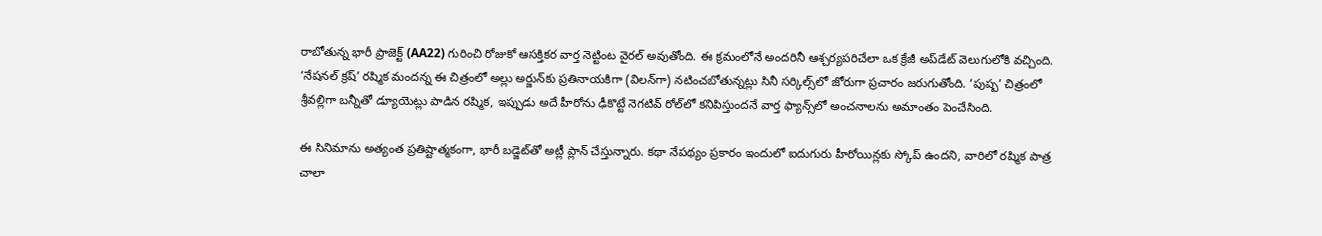రాబోతున్న భారీ ప్రాజెక్ట్ (AA22) గురించి రోజుకో ఆసక్తికర వార్త నెట్టింట వైరల్ అవుతోంది. ఈ క్రమంలోనే అందరినీ ఆశ్చర్యపరిచేలా ఒక క్రేజీ అప్‌డేట్ వెలుగులోకి వచ్చింది. ‘నేషనల్ క్రష్’ రష్మిక మందన్న ఈ చిత్రంలో అల్లు అర్జున్‌కు ప్రతినాయకిగా (విలన్‌గా) నటించబోతున్నట్లు సినీ సర్కిల్స్‌లో జోరుగా ప్రచారం జరుగుతోంది. ‘పుష్ప’ చిత్రంలో శ్రీవల్లిగా బన్నీతో డ్యూయెట్లు పాడిన రష్మిక, ఇప్పుడు అదే హీరోను ఢీకొట్టే నెగటివ్ రోల్‌లో కనిపిస్తుందనే వార్త ఫ్యాన్స్‌లో అంచనాలను అమాంతం పెంచేసింది.

ఈ సినిమాను అత్యంత ప్రతిష్టాత్మకంగా, భారీ బడ్జెట్‌తో అట్లీ ప్లాన్ చేస్తున్నారు. కథా నేపథ్యం ప్రకారం ఇందులో ఐదుగురు హీరోయిన్లకు స్కోప్ ఉందని, వారిలో రష్మిక పాత్ర చాలా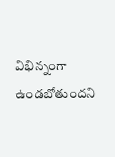విభిన్నంగా ఉండబోతుందని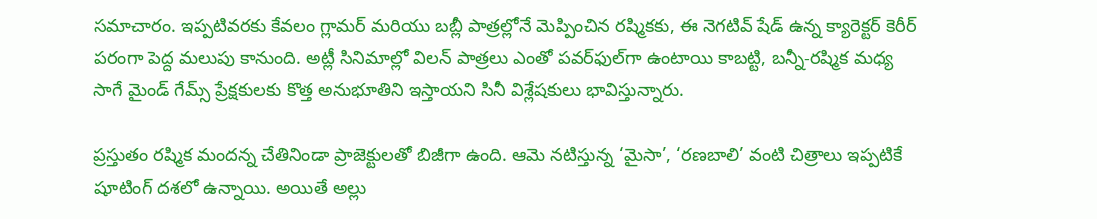సమాచారం. ఇప్పటివరకు కేవలం గ్లామర్ మరియు బబ్లీ పాత్రల్లోనే మెప్పించిన రష్మికకు, ఈ నెగటివ్ షేడ్ ఉన్న క్యారెక్టర్ కెరీర్ పరంగా పెద్ద మలుపు కానుంది. అట్లీ సినిమాల్లో విలన్ పాత్రలు ఎంతో పవర్‌ఫుల్‌గా ఉంటాయి కాబట్టి, బన్నీ-రష్మిక మధ్య సాగే మైండ్ గేమ్స్ ప్రేక్షకులకు కొత్త అనుభూతిని ఇస్తాయని సినీ విశ్లేషకులు భావిస్తున్నారు.

ప్రస్తుతం రష్మిక మందన్న చేతినిండా ప్రాజెక్టులతో బిజీగా ఉంది. ఆమె నటిస్తున్న ‘మైసా’, ‘రణబాలి’ వంటి చిత్రాలు ఇప్పటికే షూటింగ్ దశలో ఉన్నాయి. అయితే అల్లు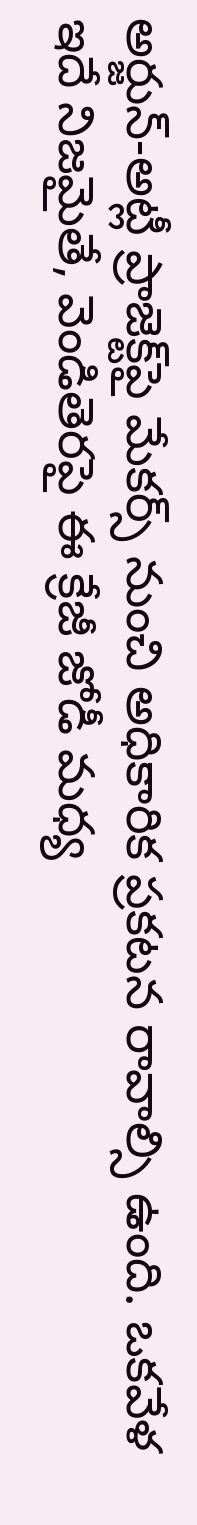అర్జున్-అట్లీ ప్రాజెక్ట్‌పై మేకర్స్ నుంచి అధికారిక ప్రకటన రావాల్సి ఉంది. ఒకవేళ ఇదే నిజమైతే, వెండితెరపై ఈ క్రేజీ జోడీ మధ్య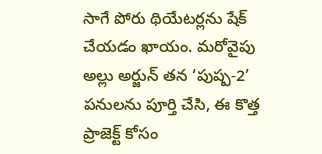సాగే పోరు థియేటర్లను షేక్ చేయడం ఖాయం. మరోవైపు అల్లు అర్జున్ తన ‘పుష్ప-2’ పనులను పూర్తి చేసి, ఈ కొత్త ప్రాజెక్ట్ కోసం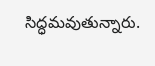సిద్ధమవుతున్నారు.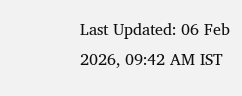Last Updated: 06 Feb 2026, 09:42 AM IST